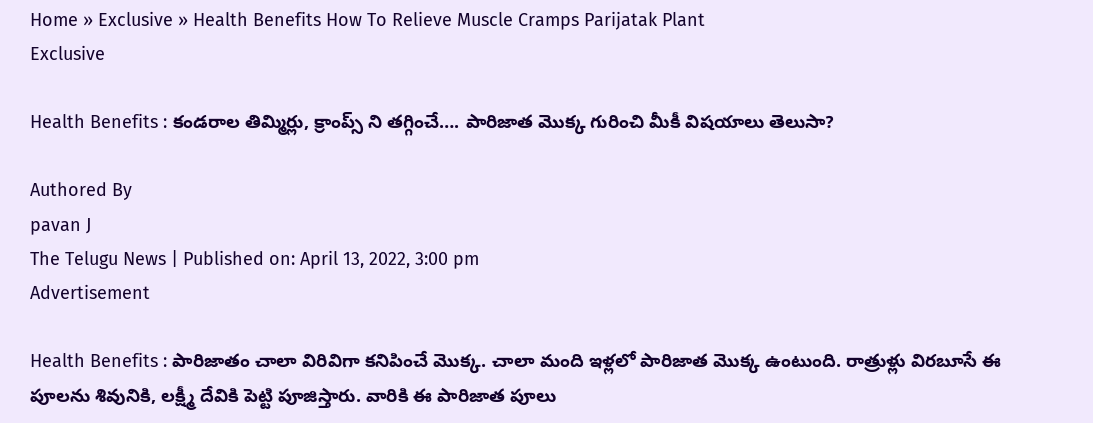Home » Exclusive » Health Benefits How To Relieve Muscle Cramps Parijatak Plant
Exclusive

Health Benefits : కండరాల తిమ్మిర్లు, క్రాంప్స్ ని తగ్గించే…. పారిజాత మొక్క గురించి మీకీ విషయాలు తెలుసా?

Authored By
pavan J
The Telugu News | Published on: April 13, 2022, 3:00 pm
Advertisement

Health Benefits : పారిజాతం చాలా విరివిగా కనిపించే మొక్క. చాలా మంది ఇళ్లలో పారిజాత మొక్క ఉంటుంది. రాత్రుళ్లు విరబూసే ఈ పూలను శివునికి, లక్ష్మీ దేవికి పెట్టి పూజిస్తారు. వారికి ఈ పారిజాత పూలు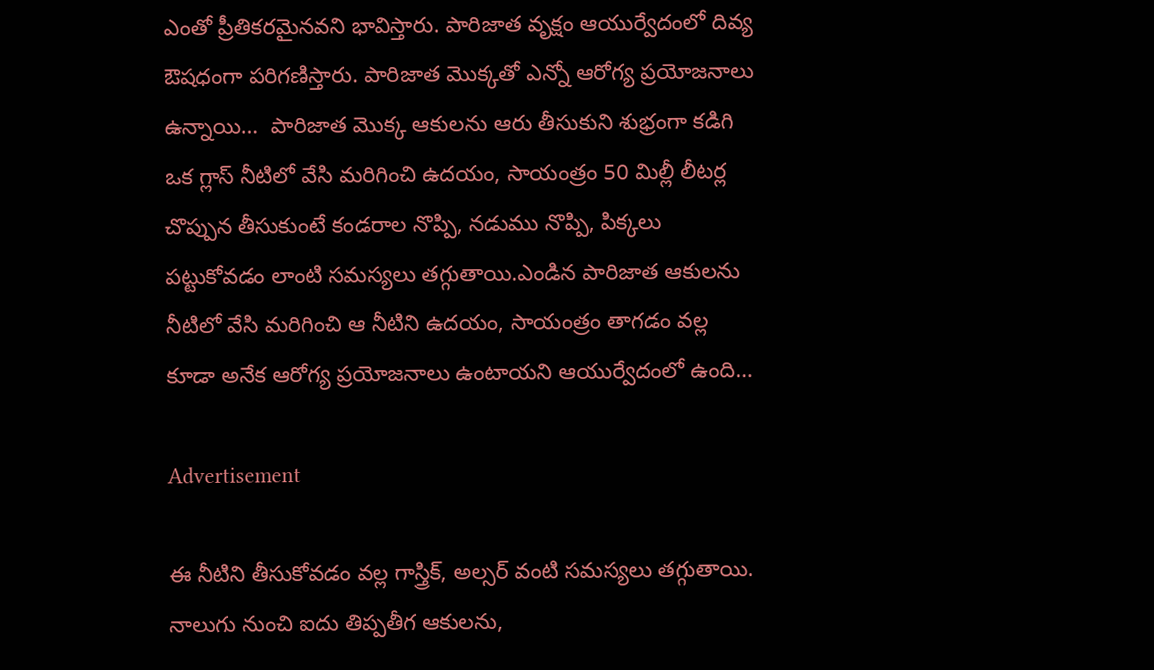ఎంతో ప్రీతికరమైనవని భావిస్తారు. పారిజాత వృక్షం ఆయుర్వేదంలో దివ్య ఔషధంగా పరిగణిస్తారు. పారిజాత మొక్కతో ఎన్నో ఆరోగ్య ప్రయోజనాలు ఉన్నాయి…  పారిజాత మొక్క ఆకులను ఆరు తీసుకుని శుభ్రంగా కడిగి ఒక గ్లాస్ నీటిలో వేసి మరిగించి ఉదయం, సాయంత్రం 50 మిల్లీ లీటర్ల చొప్పున తీసుకుంటే కండరాల నొప్పి, నడుము నొప్పి, పిక్కలు పట్టుకోవడం లాంటి సమస్యలు తగ్గుతాయి.ఎండిన పారిజాత ఆకులను నీటిలో వేసి మరిగించి ఆ నీటిని ఉదయం, సాయంత్రం తాగడం వల్ల కూడా అనేక ఆరోగ్య ప్రయోజనాలు ఉంటాయని ఆయుర్వేదంలో ఉంది…

Advertisement

ఈ నీటిని తీసుకోవడం వల్ల గాస్త్రిక్, అల్సర్ వంటి సమస్యలు తగ్గుతాయి. నాలుగు నుంచి ఐదు తిప్పతీగ ఆకులను,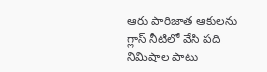ఆరు పారిజాత ఆకులను గ్లాస్ నీటిలో వేసి పది నిమిషాల పాటు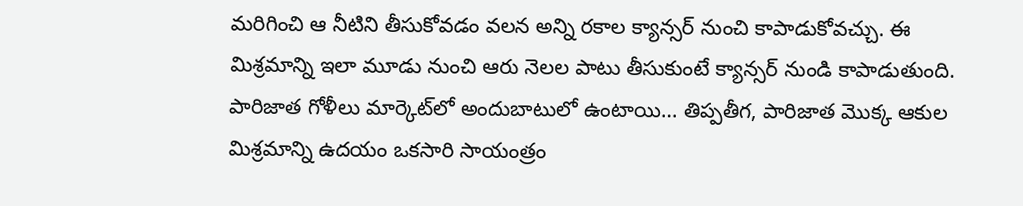మరిగించి ఆ నీటిని తీసుకోవడం వలన అన్ని రకాల క్యాన్సర్ నుంచి కాపాడుకోవచ్చు. ఈ మిశ్రమాన్ని ఇలా మూడు నుంచి ఆరు నెలల పాటు తీసుకుంటే క్యాన్సర్ నుండి కాపాడుతుంది. పారిజాత గోళీలు మార్కెట్‌లో అందుబాటులో ఉంటాయి… తిప్పతీగ, పారిజాత మొక్క ఆకుల మిశ్రమాన్ని ఉదయం ఒకసారి సాయంత్రం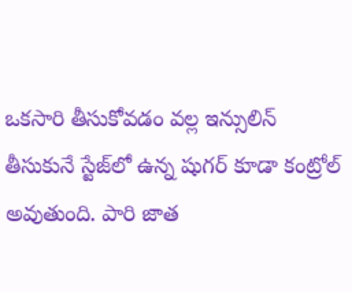ఒకసారి తీసుకోవడం వల్ల ఇన్సులిన్ తీసుకునే స్టేజ్‌లో ఉన్న షుగర్ కూడా కంట్రోల్‌ అవుతుంది. పారి జాత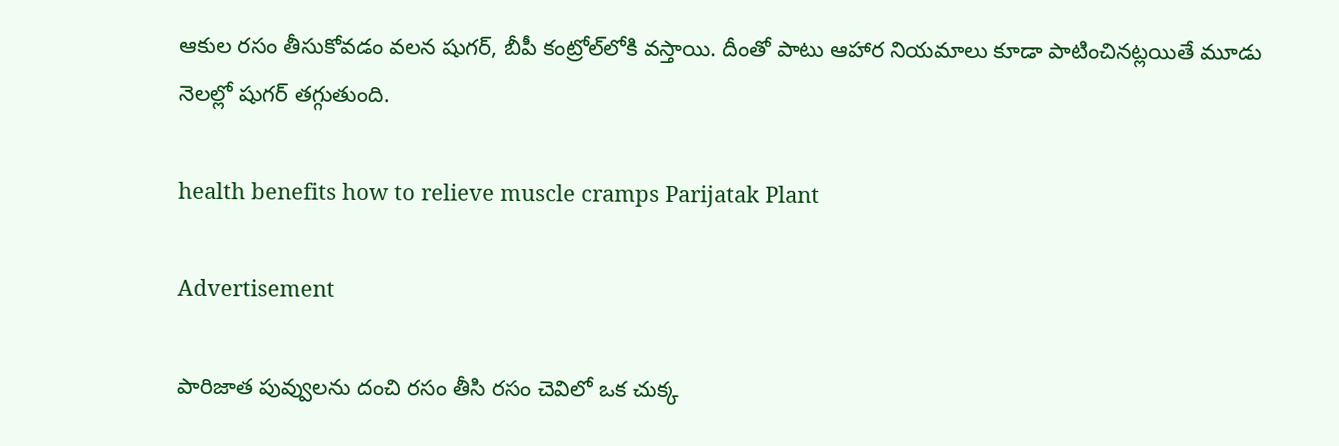ఆకుల రసం తీసుకోవడం వలన షుగర్, బీపీ కంట్రోల్‌లోకి వస్తాయి. దీంతో పాటు ఆహార నియమాలు కూడా పాటించినట్లయితే మూడు నెలల్లో షుగర్ తగ్గుతుంది.

health benefits how to relieve muscle cramps Parijatak Plant

Advertisement

పారిజాత పువ్వులను దంచి రసం తీసి రసం చెవిలో ఒక చుక్క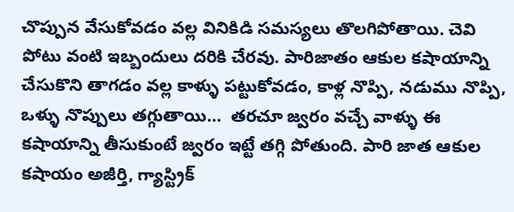చొప్పున వేసుకోవడం వల్ల వినికిడి సమస్యలు తొలగిపోతాయి. చెవి పోటు వంటి ఇబ్బందులు దరికి చేరవు. పారిజాతం ఆకుల కషాయాన్ని చేసుకొని తాగడం వల్ల కాళ్ళు పట్టుకోవడం, కాళ్ల నొప్పి, నడుము నొప్పి, ఒళ్ళు నొప్పులు తగ్గుతాయి…  తరచూ జ్వరం వచ్చే వాళ్ళు ఈ కషాయాన్ని తీసుకుంటే జ్వరం ఇట్టే తగ్గి పోతుంది. పారి జాత ఆకుల కషాయం అజీర్తి, గ్యాస్ట్రిక్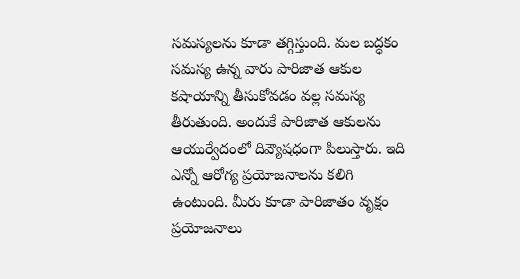సమస్యలను కూడా తగ్గిస్తుంది. మల బద్ధకం సమస్య ఉన్న వారు పారిజాత ఆకుల కషాయాన్ని తీసుకోవడం వల్ల సమస్య తీరుతుంది. అందుకే పారిజాత ఆకులను ఆయుర్వేదంలో దివ్యౌషధంగా పిలుస్తారు. ఇది ఎన్నో ఆరోగ్య ప్రయోజనాలను కలిగి ఉంటుంది. మీరు కూడా పారిజాతం వృక్షం ప్రయోజనాలు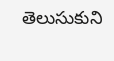తెలుసుకుని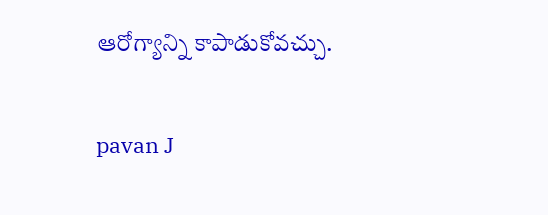ఆరోగ్యాన్ని కాపాడుకోవచ్చు.

pavan J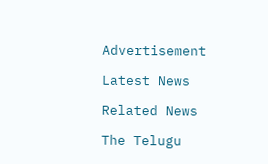Advertisement

Latest News

Related News

The Telugu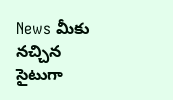News మీకు నచ్చిన సైటుగా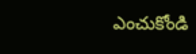ఎంచుకోండి